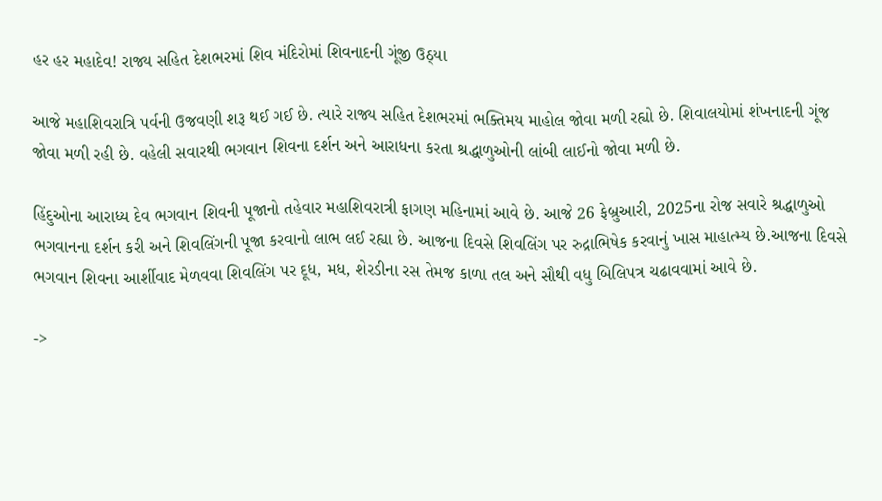હર હર મહાદેવ! રાજ્ય સહિત દેશભરમાં શિવ મંદિરોમાં શિવનાદની ગૂંજી ઉઠ્યા

આજે મહાશિવરાત્રિ પર્વની ઉજવણી શરૂ થઈ ગઈ છે. ત્યારે રાજ્ય સહિત દેશભરમાં ભક્તિમય માહોલ જોવા મળી રહ્યો છે. શિવાલયોમાં શંખનાદની ગૂંજ જોવા મળી રહી છે. વહેલી સવારથી ભગવાન શિવના દર્શન અને આરાધના કરતા શ્રદ્ધાળુઓની લાંબી લાઈનો જોવા મળી છે.

હિંદુઓના આરાધ્ય દેવ ભગવાન શિવની પૂજાનો તહેવાર મહાશિવરાત્રી ફાગણ મહિનામાં આવે છે. આજે 26 ફેબ્રુઆરી, 2025ના રોજ સવારે શ્રદ્ધાળુઓ ભગવાનના દર્શન કરી અને શિવલિંગની પૂજા કરવાનો લાભ લઈ રહ્યા છે. આજના દિવસે શિવલિંગ પર રુદ્રાભિષેક કરવાનું ખાસ માહાત્મ્ય છે.આજના દિવસે ભગવાન શિવના આર્શીવાદ મેળવવા શિવલિંગ પર દૂધ, મધ, શેરડીના રસ તેમજ કાળા તલ અને સૌથી વધુ બિલિપત્ર ચઢાવવામાં આવે છે.

->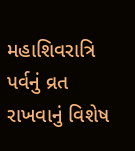મહાશિવરાત્રિ પર્વનું વ્રત રાખવાનું વિશેષ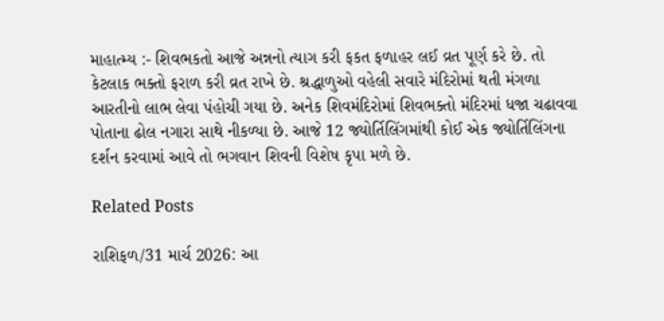માહાત્મ્ય :- શિવભકતો આજે અન્નનો ત્યાગ કરી ફકત ફળાહર લઈ વ્રત પૂર્ણ કરે છે. તો કેટલાક ભક્તો ફરાળ કરી વ્રત રાખે છે. શ્રદ્ધાળુઓ વહેલી સવારે મંદિરોમાં થતી મંગળા આરતીનો લાભ લેવા પંહોચી ગયા છે. અનેક શિવમંદિરોમાં શિવભક્તો મંદિરમાં ધજા ચઢાવવા પોતાના ઢોલ નગારા સાથે નીકળ્યા છે. આજે 12 જ્યોર્તિલિંગમાંથી કોઈ એક જ્યોર્તિલિંગના દર્શન કરવામાં આવે તો ભગવાન શિવની વિશેષ કૃપા મળે છે.

Related Posts

રાશિફળ/31 માર્ચ 2026: આ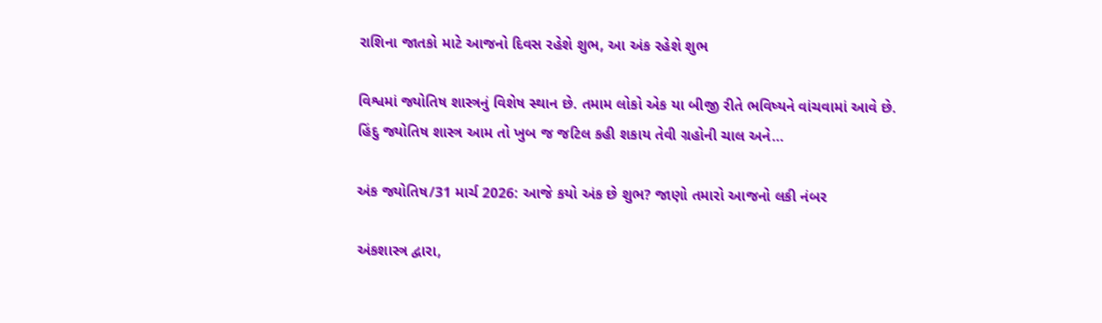રાશિના જાતકો માટે આજનો દિવસ રહેશે શુભ, આ અંક રહેશે શુભ

વિશ્વમાં જ્યોતિષ શાસ્ત્રનું વિશેષ સ્થાન છે. તમામ લોકો એક યા બીજી રીતે ભવિષ્યને વાંચવામાં આવે છે. હિંદુ જ્યોતિષ શાસ્ત્ર આમ તો ખુબ જ જટિલ કહી શકાય તેવી ગ્રહોની ચાલ અને…

અંક જ્યોતિષ/31 માર્ચ 2026: આજે કયો અંક છે શુભ? જાણો તમારો આજનો લકી નંબર

અંકશાસ્ત્ર દ્વારા,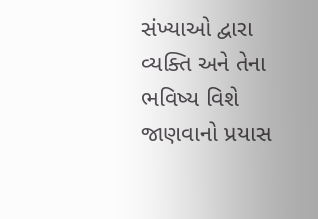સંખ્યાઓ દ્વારા વ્યક્તિ અને તેના ભવિષ્ય વિશે જાણવાનો પ્રયાસ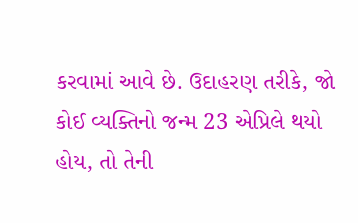કરવામાં આવે છે. ઉદાહરણ તરીકે, જો કોઈ વ્યક્તિનો જન્મ 23 એપ્રિલે થયો હોય, તો તેની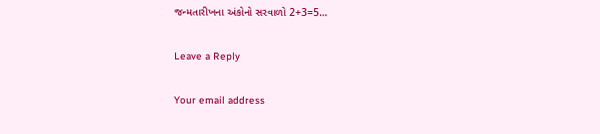જન્મતારીખના અંકોનો સરવાળો 2+3=5…

Leave a Reply

Your email address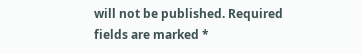will not be published. Required fields are marked *